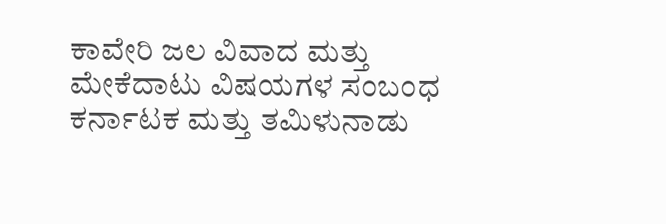ಕಾವೇರಿ ಜಲ ವಿವಾದ ಮತ್ತು ಮೇಕೆದಾಟು ವಿಷಯಗಳ ಸಂಬಂಧ ಕರ್ನಾಟಕ ಮತ್ತು ತಮಿಳುನಾಡು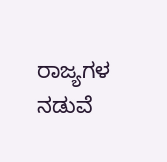ರಾಜ್ಯಗಳ ನಡುವೆ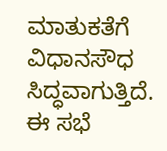ಮಾತುಕತೆಗೆ ವಿಧಾನಸೌಧ ಸಿದ್ಧವಾಗುತ್ತಿದೆ. ಈ ಸಭೆ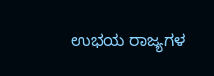ಉಭಯ ರಾಜ್ಯಗಳ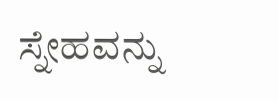ಸ್ನೇಹವನ್ನು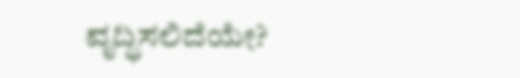ವೃದ್ಧಿಸಲಿದೆಯೇ?